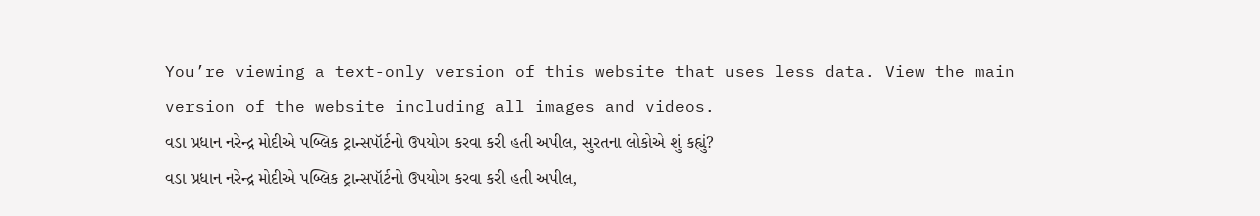You’re viewing a text-only version of this website that uses less data. View the main version of the website including all images and videos.
વડા પ્રધાન નરેન્દ્ર મોદીએ પબ્લિક ટ્રાન્સપૉર્ટનો ઉપયોગ કરવા કરી હતી અપીલ, સુરતના લોકોએ શું કહ્યું?
વડા પ્રધાન નરેન્દ્ર મોદીએ પબ્લિક ટ્રાન્સપૉર્ટનો ઉપયોગ કરવા કરી હતી અપીલ,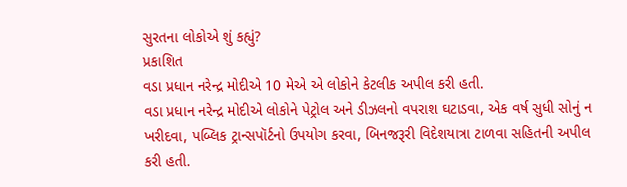સુરતના લોકોએ શું કહ્યું?
પ્રકાશિત
વડા પ્રધાન નરેન્દ્ર મોદીએ 10 મેએ એ લોકોને કેટલીક અપીલ કરી હતી.
વડા પ્રધાન નરેન્દ્ર મોદીએ લોકોને પેટ્રોલ અને ડીઝલનો વપરાશ ઘટાડવા, એક વર્ષ સુધી સોનું ન ખરીદવા, પબ્લિક ટ્રાન્સપૉર્ટનો ઉપયોગ કરવા, બિનજરૂરી વિદેશયાત્રા ટાળવા સહિતની અપીલ કરી હતી.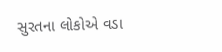સુરતના લોકોએ વડા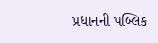પ્રધાનની પબ્લિક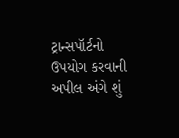ટ્રાન્સપૉર્ટનો ઉપયોગ કરવાની અપીલ અંગે શું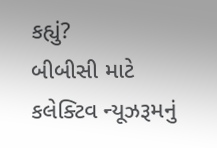કહ્યું?
બીબીસી માટે કલેક્ટિવ ન્યૂઝરૂમનું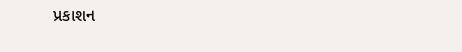પ્રકાશન